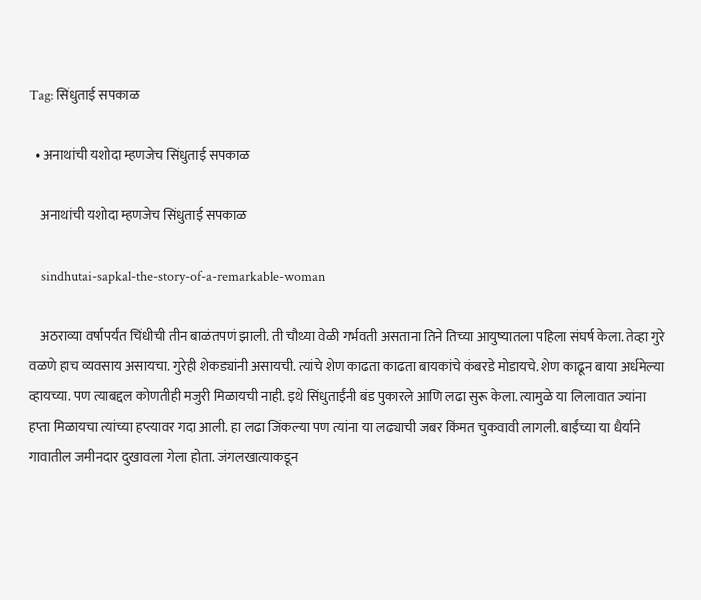Tag: सिंधुताई सपकाळ

  • अनाथांची यशोदा म्हणजेच सिंधुताई सपकाळ

    अनाथांची यशोदा म्हणजेच सिंधुताई सपकाळ

    sindhutai-sapkal-the-story-of-a-remarkable-woman

    अठराव्या वर्षापर्यंत चिंधीची तीन बाळंतपणं झाली. ती चौथ्या वेळी गर्भवती असताना तिने तिच्या आयुष्यातला पहिला संघर्ष केला. तेव्हा गुरे वळणे हाच व्यवसाय असायचा. गुरेही शेकड्यांनी असायची. त्यांचे शेण काढता काढता बायकांचे कंबरडे मोडायचे. शेण काढून बाया अर्धमेल्या व्हायच्या. पण त्याबद्दल कोणतीही मजुरी मिळायची नाही. इथे सिंधुताईंनी बंड पुकारले आणि लढा सुरू केला. त्यामुळे या लिलावात ज्यांना हप्ता मिळायचा त्यांच्या हप्त्यावर गदा आली. हा लढा जिंकल्या पण त्यांना या लढ्याची जबर किंमत चुकवावी लागली. बाईंच्या या धैर्याने गावातील जमीनदार दुखावला गेला होता. जंगलखात्याकडून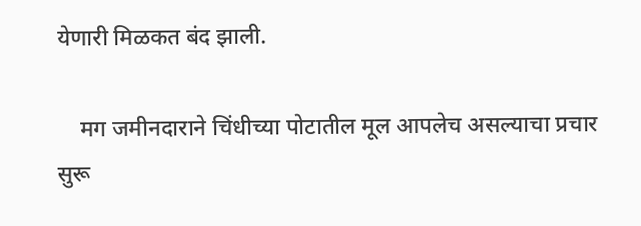येणारी मिळकत बंद झाली.

    मग जमीनदाराने चिंधीच्या पोटातील मूल आपलेच असल्याचा प्रचार सुरू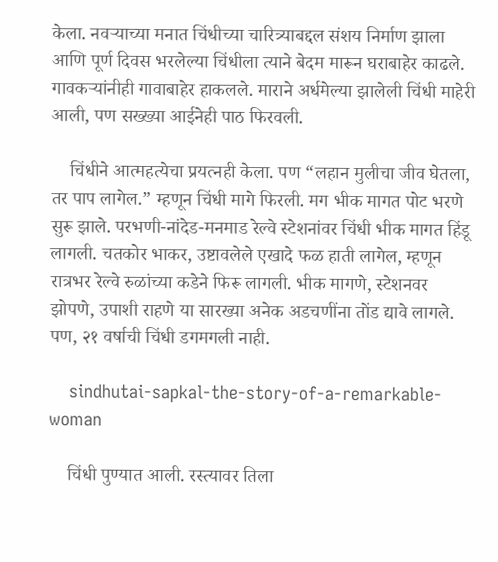केला. नवऱ्याच्या मनात चिंधीच्या चारित्र्याबद्दल संशय निर्माण झाला आणि पूर्ण दिवस भरलेल्या चिंधीला त्याने बेदम मारून घराबाहेर काढले. गावकऱ्यांनीही गावाबाहेर हाकलले. माराने अर्धमेल्या झालेली चिंधी माहेरी आली, पण सख्ख्या आईनेही पाठ फिरवली.

    चिंधीने आत्महत्येचा प्रयत्नही केला. पण “लहान मुलीचा जीव घेतला, तर पाप लागेल.” म्हणून चिंधी मागे फिरली. मग भीक मागत पोट भरणे सुरू झाले. परभणी-नांदेड-मनमाड रेल्वे स्टेशनांवर चिंधी भीक मागत हिंडू लागली. चतकोर भाकर, उष्टावलेले एखादे फळ हाती लागेल, म्हणून रात्रभर रेल्वे रुळांच्या कडेने फिरू लागली. भीक मागणे, स्टेशनवर झोपणे, उपाशी राहणे या सारख्या अनेक अडचणींना तोंड द्यावे लागले. पण, २१ वर्षाची चिंधी डगमगली नाही.

    sindhutai-sapkal-the-story-of-a-remarkable-woman

    चिंधी पुण्यात आली. रस्त्यावर तिला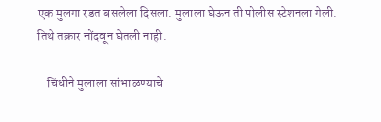एक मुलगा रडत बसलेला दिसला. मुलाला घेऊन ती पोलीस स्टेशनला गेली. तिथे तक्रार नोंदवून घेतली नाही.

    चिंधीने मुलाला सांभाळण्याचे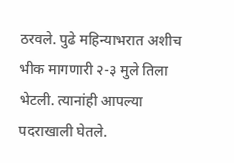ठरवले. पुढे महिन्याभरात अशीच भीक मागणारी २-३ मुले तिला भेटली. त्यानांही आपल्या पदराखाली घेतले.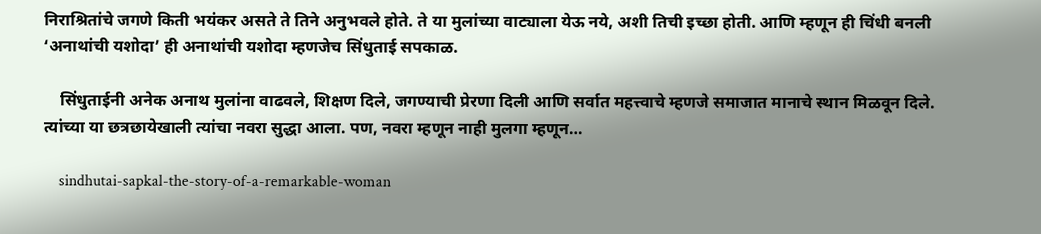निराश्रितांचे जगणे किती भयंकर असते ते तिने अनुभवले होते. ते या मुलांच्या वाट्याला येऊ नये, अशी तिची इच्छा होती. आणि म्हणून ही चिंधी बनली ‘अनाथांची यशोदा’ ही अनाथांची यशोदा म्हणजेच सिंधुताई सपकाळ.

    सिंधुताईनी अनेक अनाथ मुलांना वाढवले, शिक्षण दिले, जगण्याची प्रेरणा दिली आणि सर्वात महत्त्वाचे म्हणजे समाजात मानाचे स्थान मिळवून दिले. त्यांच्या या छत्रछायेखाली त्यांचा नवरा सुद्धा आला. पण, नवरा म्हणून नाही मुलगा म्हणून…

    sindhutai-sapkal-the-story-of-a-remarkable-woman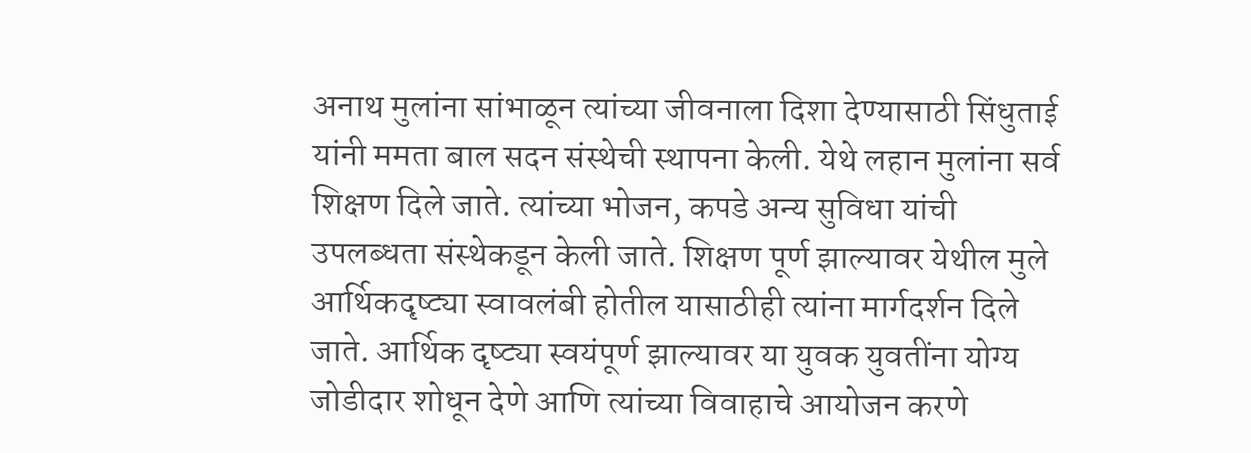अनाथ मुलांना सांभाळून त्यांच्या जीवनाला दिशा देण्यासाठी सिंधुताई यांनी ममता बाल सदन संस्थेची स्थापना केली. येथे लहान मुलांना सर्व शिक्षण दिले जाते. त्यांच्या भोजन, कपडे अन्य सुविधा यांची उपलब्धता संस्थेकडून केली जाते. शिक्षण पूर्ण झाल्यावर येथील मुले आर्थिकदृष्ट्या स्वावलंबी होतील यासाठीही त्यांना मार्गदर्शन दिले जाते. आर्थिक दृष्ट्या स्वयंपूर्ण झाल्यावर या युवक युवतींना योग्य जोडीदार शोधून देणे आणि त्यांच्या विवाहाचे आयोजन करणे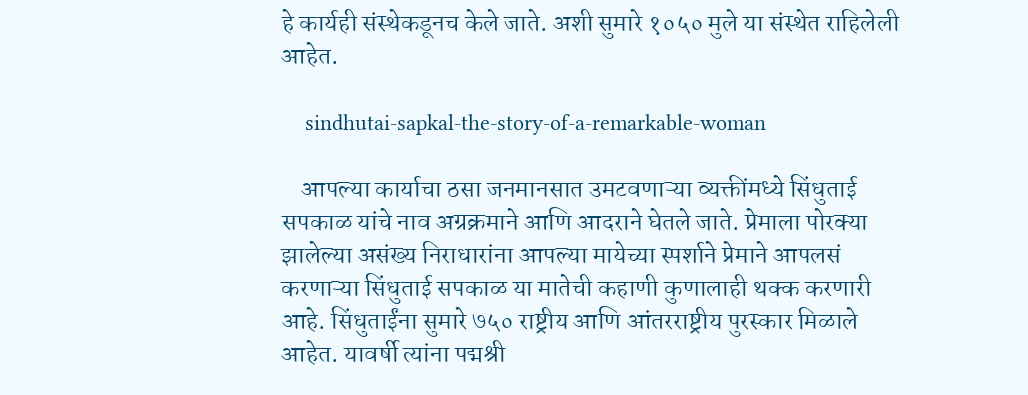हे कार्यही संस्थेकडूनच केले जाते. अशी सुमारे १०५० मुले या संस्थेत राहिलेली आहेत.

    sindhutai-sapkal-the-story-of-a-remarkable-woman

    आपल्या कार्याचा ठसा जनमानसात उमटवणाऱ्या व्यक्तींमध्ये सिंधुताई सपकाळ यांचे नाव अग्रक्रमाने आणि आदराने घेतले जाते. प्रेमाला पोरक्या झालेल्या असंख्य निराधारांना आपल्या मायेच्या स्पर्शाने प्रेमाने आपलसं करणाऱ्या सिंधुताई सपकाळ या मातेची कहाणी कुणालाही थक्क करणारी आहे. सिंधुताईंना सुमारे ७५० राष्ट्रीय आणि आंतरराष्ट्रीय पुरस्कार मिळाले आहेत. यावर्षी त्यांना पद्मश्री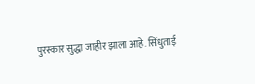पुरस्कार सुद्धा जाहीर झाला आहे. सिंधुताई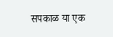सपकाळ या एक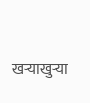खऱ्याखुऱ्या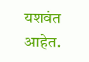यशवंत आहेत.